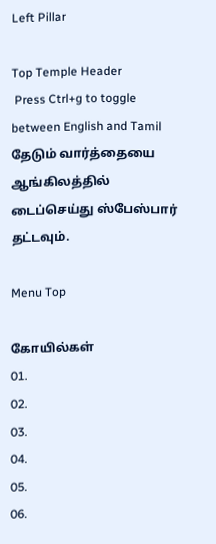Left Pillar

Top Temple Header
 Press Ctrl+g to toggle between English and Tamil
தேடும் வார்த்தையை ஆங்கிலத்தில் டைப்செய்து ஸ்பேஸ்பார் தட்டவும்.

Menu Top

கோயில்கள்
01.
02.
03.
04.
05.
06.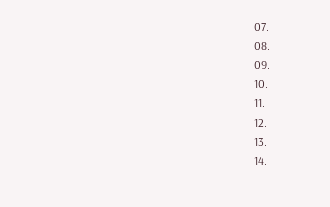07.
08.
09.
10.
11.
12.
13.
14.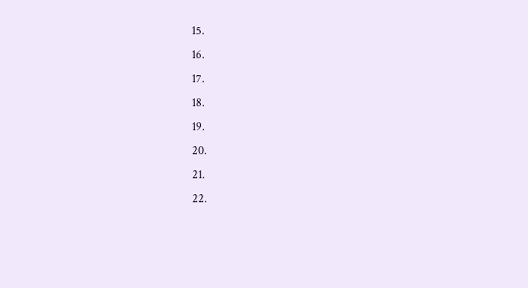15.
16.
17.
18.
19.
20.
21.
22.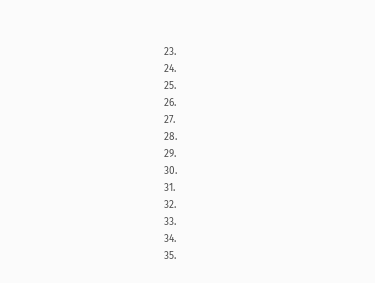23.
24.
25.
26.
27.
28.
29.
30.
31.
32.
33.
34.
35.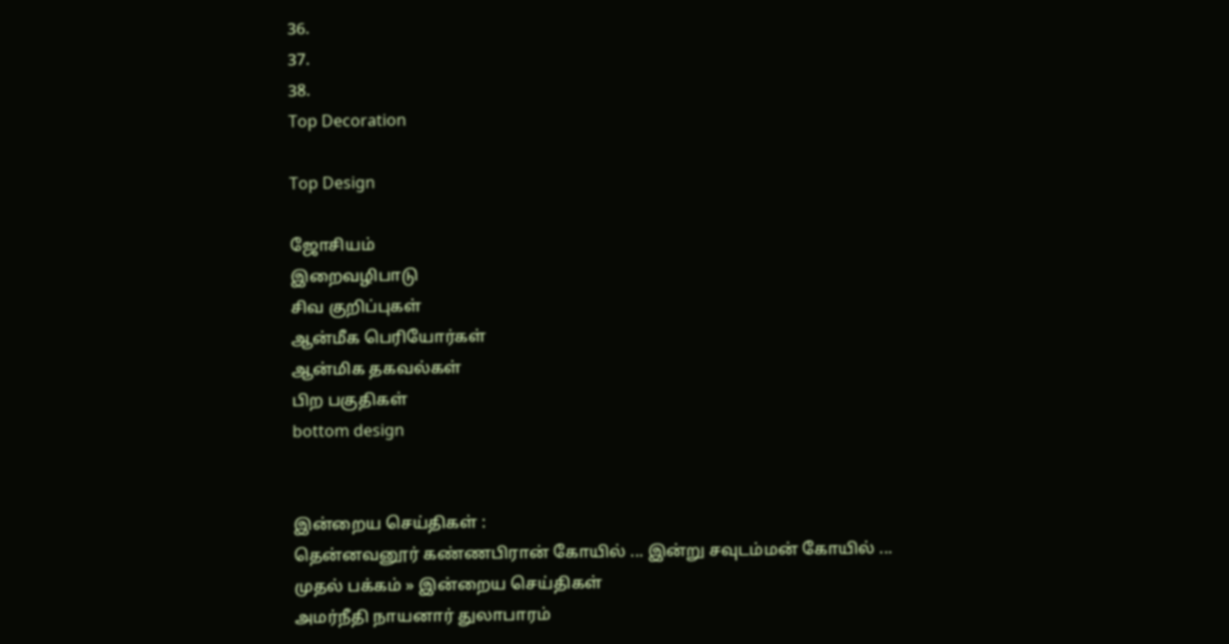36.
37.
38.
Top Decoration

Top Design

ஜோசியம்
இறைவழிபாடு
சிவ குறிப்புகள்
ஆன்மீக பெரியோர்கள்
ஆன்மிக தகவல்கள்
பிற பகுதிகள்
bottom design


இன்றைய செய்திகள் :
தென்னவனூர் கண்ணபிரான் கோயில் ... இன்று சவுடம்மன் கோயில் ...
முதல் பக்கம் » இன்றைய செய்திகள்
அமர்நீதி நாயனார் துலாபாரம்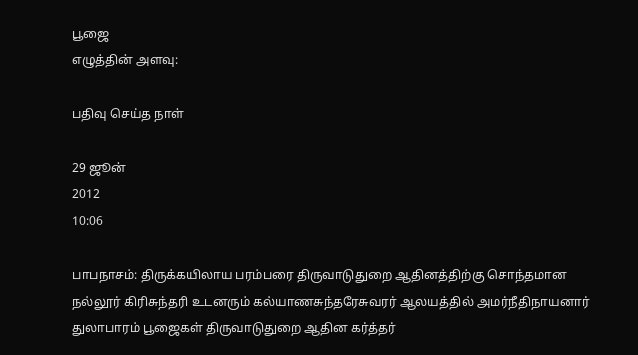பூஜை
எழுத்தின் அளவு:

பதிவு செய்த நாள்

29 ஜூன்
2012
10:06

பாபநாசம்: திருக்கயிலாய பரம்பரை திருவாடுதுறை ஆதினத்திற்கு சொந்தமான நல்லூர் கிரிசுந்தரி உடனரும் கல்யாணசுந்தரேசுவரர் ஆலயத்தில் அமர்நீதிநாயனார் துலாபாரம் பூஜைகள் திருவாடுதுறை ஆதின கர்த்தர்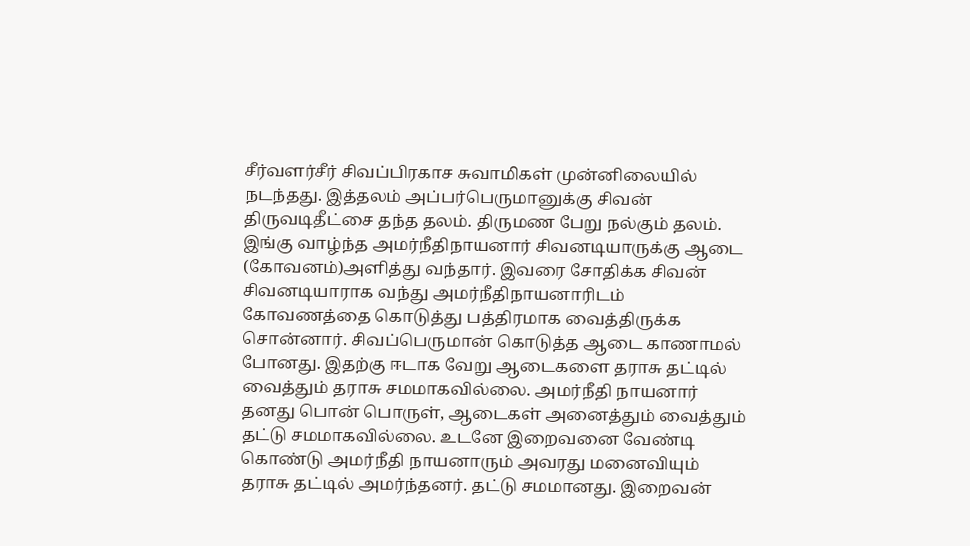சீர்வளர்சீர் சிவப்பிரகாச சுவாமிகள் முன்னிலையில் நடந்தது. இத்தலம் அப்பர்பெருமானுக்கு சிவன் திருவடிதீட்சை தந்த தலம். திருமண பேறு நல்கும் தலம். இங்கு வாழ்ந்த அமர்நீதிநாயனார் சிவனடியாருக்கு ஆடை (கோவனம்)அளித்து வந்தார். இவரை சோதிக்க சிவன் சிவனடியாராக வந்து அமர்நீதிநாயனாரிடம் கோவணத்தை கொடுத்து பத்திரமாக வைத்திருக்க சொன்னார். சிவப்பெருமான் கொடுத்த ஆடை காணாமல் போனது. இதற்கு ஈடாக வேறு ஆடைகளை தராசு தட்டில் வைத்தும் தராசு சமமாகவில்லை. அமர்நீதி நாயனார் தனது பொன் பொருள், ஆடைகள் அனைத்தும் வைத்தும் தட்டு சமமாகவில்லை. உடனே இறைவனை வேண்டி கொண்டு அமர்நீதி நாயனாரும் அவரது மனைவியும் தராசு தட்டில் அமர்ந்தனர். தட்டு சமமானது. இறைவன்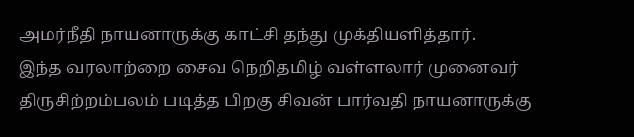அமர்நீதி நாயனாருக்கு காட்சி தந்து முக்தியளித்தார்.
இந்த வரலாற்றை சைவ நெறிதமிழ் வள்ளலார் முனைவர் திருசிற்றம்பலம் படித்த பிறகு சிவன் பார்வதி நாயனாருக்கு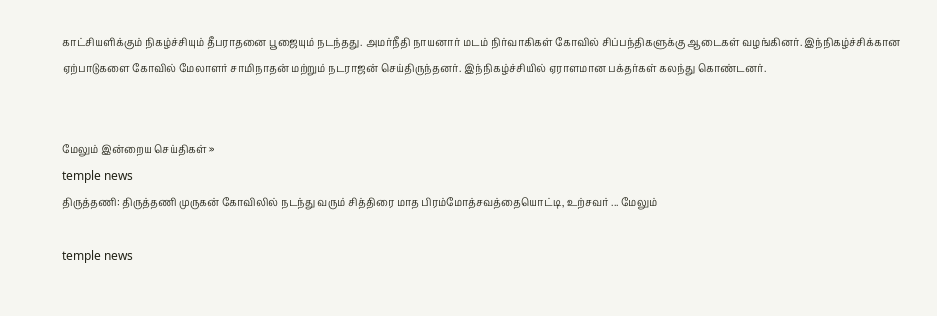காட்சியளிக்கும் நிகழ்ச்சியும் தீபராதனை பூஜையும் நடந்தது. அமர்நீதி நாயனார் மடம் நிர்வாகிகள் கோவில் சிப்பந்திகளுக்கு ஆடைகள் வழங்கினர். இந்நிகழ்ச்சிக்கான ஏற்பாடுகளை கோவில் மேலாளர் சாமிநாதன் மற்றும் நடராஜன் செய்திருந்தனர். இந்நிகழ்ச்சியில் ஏராளமான பக்தர்கள் கலந்து கொண்டனர்.


மேலும் இன்றைய செய்திகள் »
temple news
திருத்தணி: திருத்தணி முருகன் கோவிலில் நடந்து வரும் சித்திரை மாத பிரம்மோத்சவத்தையொட்டி, உற்சவர் ... மேலும்

temple news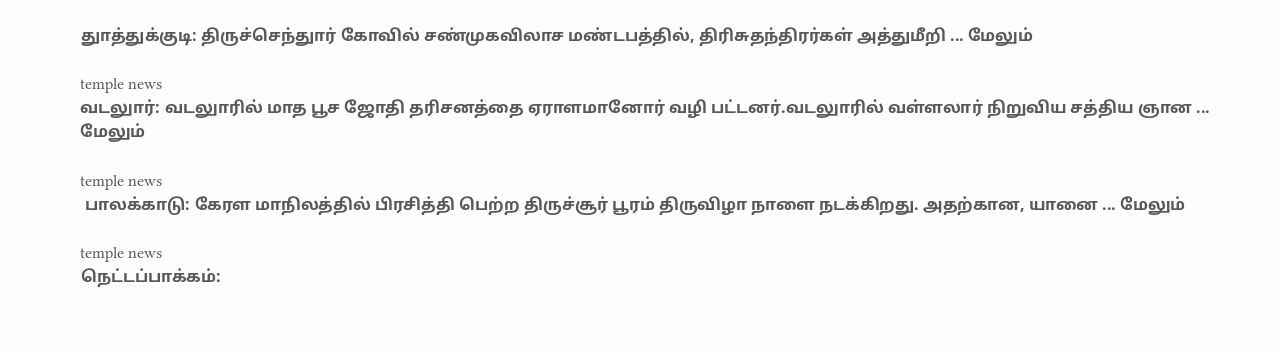துாத்துக்குடி: திருச்செந்துார் கோவில் சண்முகவிலாச மண்டபத்தில், திரிசுதந்திரர்கள் அத்துமீறி ... மேலும்

temple news
வடலுார்: வடலுாரில் மாத பூச ஜோதி தரிசனத்தை ஏராளமானோர் வழி பட்டனர்.வடலுாரில் வள்ளலார் நிறுவிய சத்திய ஞான ... மேலும்

temple news
 பாலக்காடு: கேரள மாநிலத்தில் பிரசித்தி பெற்ற திருச்சூர் பூரம் திருவிழா நாளை நடக்கிறது. அதற்கான, யானை ... மேலும்

temple news
நெட்டப்பாக்கம்: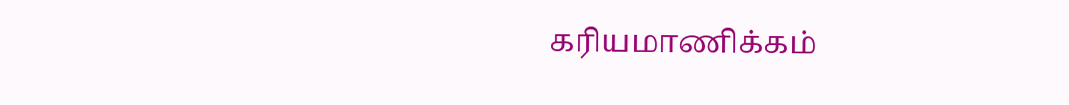கரியமாணிக்கம்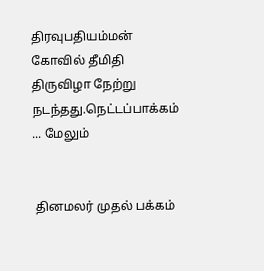திரவுபதியம்மன் கோவில் தீமிதி திருவிழா நேற்று நடந்தது.நெட்டப்பாக்கம் ... மேலும்


 தினமலர் முதல் பக்கம்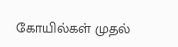கோயில்கள் முதல்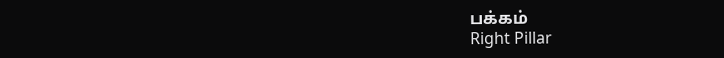பக்கம்
Right Pillar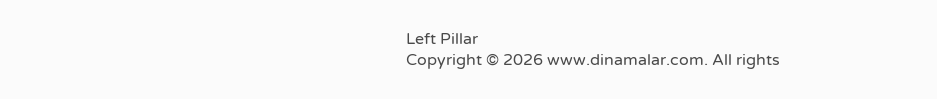Left Pillar
Copyright © 2026 www.dinamalar.com. All rights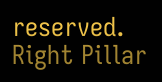reserved.
Right Pillar